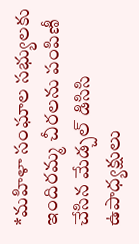*మహిళా సంఘాల సభ్యులకు ఇందిరమ్మ చీరలను పంపిణీ చేసిన మేడ్చల్ డిసిసి ఉపాధ్యక్షులు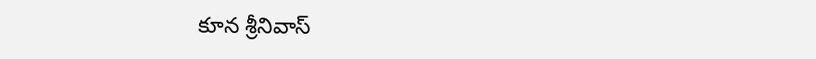కూన శ్రీనివాస్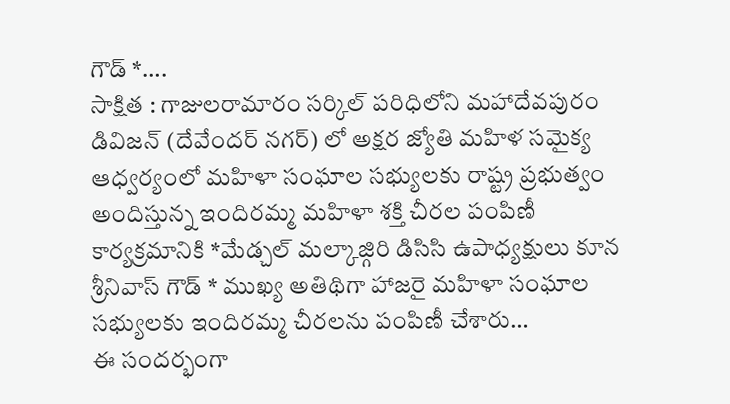గౌడ్ *….
సాక్షిత : గాజులరామారం సర్కిల్ పరిధిలోని మహాదేవపురం డివిజన్ (దేవేందర్ నగర్) లో అక్షర జ్యోతి మహిళ సమైక్య ఆధ్వర్యంలో మహిళా సంఘాల సభ్యులకు రాష్ట్ర ప్రభుత్వం అందిస్తున్న ఇందిరమ్మ మహిళా శక్తి చీరల పంపిణీ కార్యక్రమానికి *మేడ్చల్ మల్కాజ్గిరి డిసిసి ఉపాధ్యక్షులు కూన శ్రీనివాస్ గౌడ్ * ముఖ్య అతిథిగా హాజరై మహిళా సంఘాల సభ్యులకు ఇందిరమ్మ చీరలను పంపిణీ చేశారు…
ఈ సందర్భంగా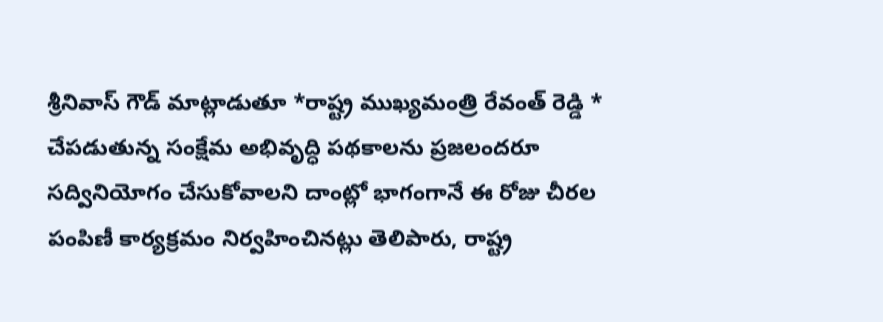శ్రీనివాస్ గౌడ్ మాట్లాడుతూ *రాష్ట్ర ముఖ్యమంత్రి రేవంత్ రెడ్డి * చేపడుతున్న సంక్షేమ అభివృద్ధి పథకాలను ప్రజలందరూ సద్వినియోగం చేసుకోవాలని దాంట్లో భాగంగానే ఈ రోజు చీరల పంపిణీ కార్యక్రమం నిర్వహించినట్లు తెలిపారు, రాష్ట్ర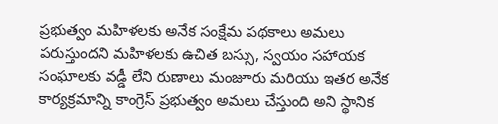ప్రభుత్వం మహిళలకు అనేక సంక్షేమ పథకాలు అమలు పరుస్తుందని మహిళలకు ఉచిత బస్సు, స్వయం సహాయక సంఘాలకు వడ్డీ లేని రుణాలు మంజూరు మరియు ఇతర అనేక కార్యక్రమాన్ని కాంగ్రెస్ ప్రభుత్వం అమలు చేస్తుంది అని స్థానిక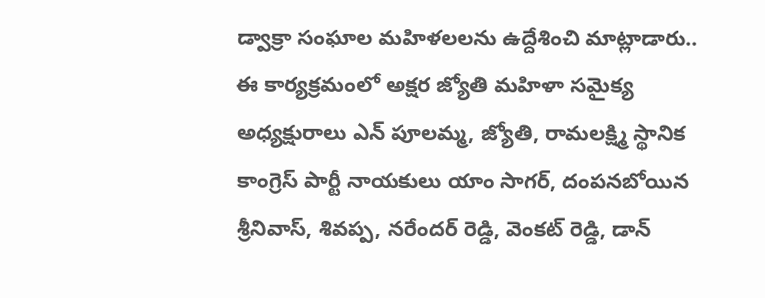డ్వాక్రా సంఘాల మహిళలలను ఉద్దేశించి మాట్లాడారు..
ఈ కార్యక్రమంలో అక్షర జ్యోతి మహిళా సమైక్య అధ్యక్షురాలు ఎన్ పూలమ్మ, జ్యోతి, రామలక్ష్మి స్థానిక కాంగ్రెస్ పార్టీ నాయకులు యాం సాగర్, దంపనబోయిన శ్రీనివాస్, శివప్ప, నరేందర్ రెడ్డి, వెంకట్ రెడ్డి, డాన్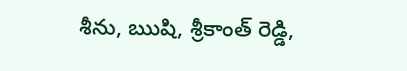శీను, ఋషి, శ్రీకాంత్ రెడ్డి,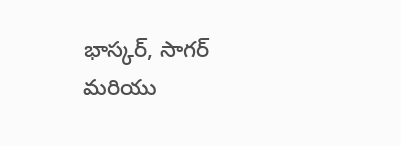భాస్కర్, సాగర్ మరియు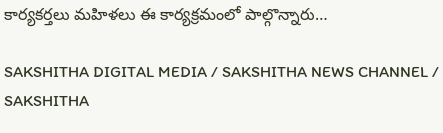కార్యకర్తలు మహిళలు ఈ కార్యక్రమంలో పాల్గొన్నారు…

SAKSHITHA DIGITAL MEDIA / SAKSHITHA NEWS CHANNEL / SAKSHITHA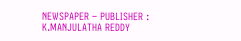NEWSPAPER – PUBLISHER : K.MANJULATHA REDDY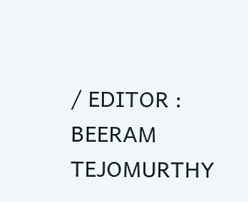/ EDITOR : BEERAM TEJOMURTHY